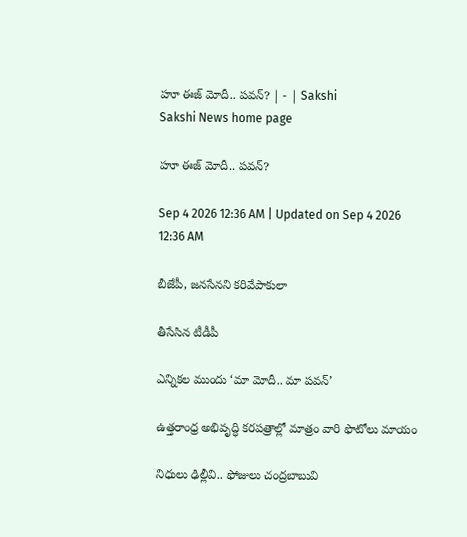హూ ఈజ్‌ మోదీ.. పవన్‌? | - | Sakshi
Sakshi News home page

హూ ఈజ్‌ మోదీ.. పవన్‌?

Sep 4 2026 12:36 AM | Updated on Sep 4 2026 12:36 AM

బీజేపీ, జనసేనని కరివేపాకులా

తీసేసిన టీడీపీ

ఎన్నికల ముందు ‘మా మోదీ.. మా పవన్‌’

ఉత్తరాంధ్ర అభివృద్ధి కరపత్రాల్లో మాత్రం వారి ఫొటోలు మాయం

నిధులు ఢిల్లీవి.. ఫోజులు చంద్రబాబువి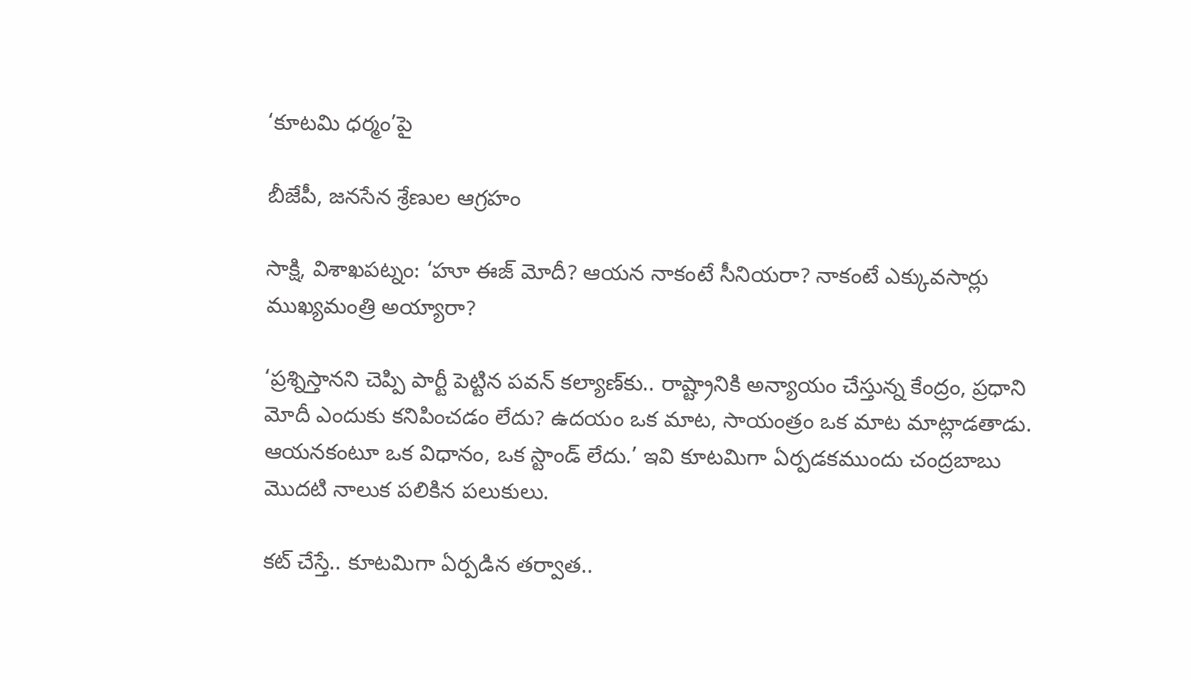‘కూటమి ధర్మం’పై

బీజేపీ, జనసేన శ్రేణుల ఆగ్రహం

సాక్షి, విశాఖపట్నం: ‘హూ ఈజ్‌ మోదీ? ఆయన నాకంటే సీనియరా? నాకంటే ఎక్కువసార్లు ముఖ్యమంత్రి అయ్యారా?

‘ప్రశ్నిస్తానని చెప్పి పార్టీ పెట్టిన పవన్‌ కల్యాణ్‌కు.. రాష్ట్రానికి అన్యాయం చేస్తున్న కేంద్రం, ప్రధాని మోదీ ఎందుకు కనిపించడం లేదు? ఉదయం ఒక మాట, సాయంత్రం ఒక మాట మాట్లాడతాడు. ఆయనకంటూ ఒక విధానం, ఒక స్టాండ్‌ లేదు.’ ఇవి కూటమిగా ఏర్పడకముందు చంద్రబాబు మొదటి నాలుక పలికిన పలుకులు.

కట్‌ చేస్తే.. కూటమిగా ఏర్పడిన తర్వాత..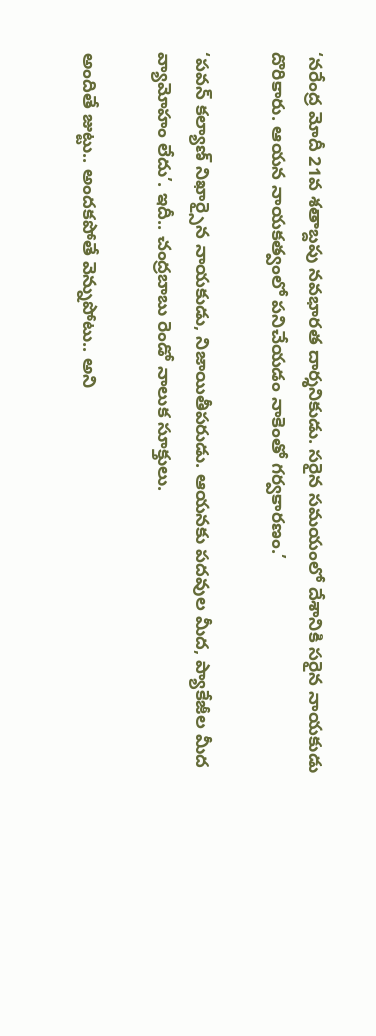‘నరేంద్ర మోదీ 21వ శతాబ్దపు నవభారత దార్శనికుడు. సరైన సమయంలో దేశానికి సరైన నాయకుడు దొరికారు. ఆయన నాయకత్వంలో పనిచేయడం నాకెంతో గర్వకారణం.’

‘పవన్‌ కల్యాణ్‌ నిఖార్సైన నాయకుడు, నిజాయితీపరుడు. ఆయనకు పదవుల మీద, ప్యాకేజీల మీద వ్యామోహం లేదు’. ఇదీ.. చంద్రబాబు రెండో నాలుక సూక్తులు.

అందితే జుట్టు.. అందకపోతే వెన్నుపోటు.. అని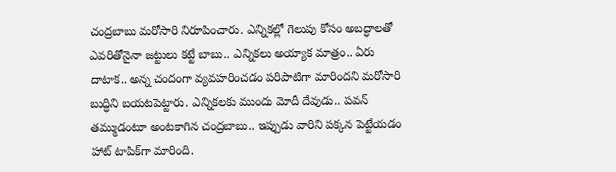చంద్రబాబు మరోసారి నిరూపించారు. ఎన్నికల్లో గెలుపు కోసం అబద్ధాలతో ఎవరితోనైనా జట్టులు కట్టే బాబు.. ఎన్నికలు అయ్యాక మాత్రం.. ఏరు దాటాక.. అన్న చందంగా వ్యవహరించడం పరిపాటిగా మారిందని మరోసారి బుద్ధిని బయటపెట్టారు. ఎన్నికలకు ముందు మోదీ దేవుడు.. పవన్‌ తమ్ముడంటూ అంటకాగిన చంద్రబాబు.. ఇప్పుడు వారిని పక్కన పెట్టేయడం హాట్‌ టాపిక్‌గా మారింది.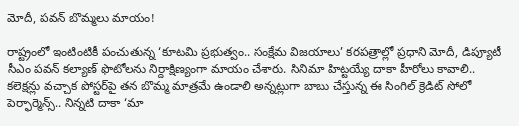మోదీ, పవన్‌ బొమ్మలు మాయం!

రాష్ట్రంలో ఇంటింటికీ పంచుతున్న ‘కూటమి ప్రభుత్వం.. సంక్షేమ విజయాలు’ కరపత్రాల్లో ప్రధాని మోదీ, డిప్యూటీ సీఎం పవన్‌ కల్యాణ్‌ ఫొటోలను నిర్దాక్షిణ్యంగా మాయం చేశారు. సినిమా హిట్టయ్యే దాకా హీరోలు కావాలి.. కలెక్షన్లు వచ్చాక పోస్టర్‌పై తన బొమ్మ మాత్రమే ఉండాలి అన్నట్లుగా బాబు చేస్తున్న ఈ సింగిల్‌ క్రెడిట్‌ సోలో పెర్ఫార్మెన్స్‌.. నిన్నటి దాకా ‘మా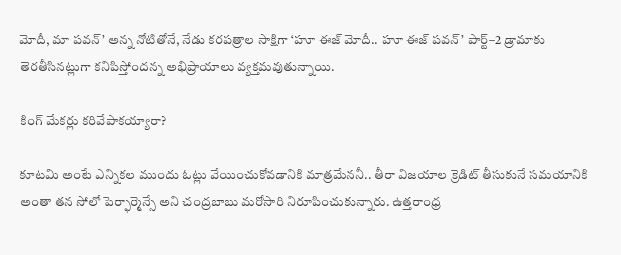మోదీ, మా పవన్‌’ అన్న నోటితోనే, నేడు కరపత్రాల సాక్షిగా ‘హూ ఈజ్‌ మోదీ.. హూ ఈజ్‌ పవన్‌’ పార్ట్‌–2 డ్రామాకు తెరతీసినట్లుగా కనిపిస్తోందన్న అభిప్రాయాలు వ్యక్తమవుతున్నాయి.

కింగ్‌ మేకర్లు కరివేపాకయ్యారా?

కూటమి అంటే ఎన్నికల ముందు ఓట్లు వేయించుకోవడానికి మాత్రమేననీ.. తీరా విజయాల క్రెడిట్‌ తీసుకునే సమయానికి అంతా తన సోలో పెర్ఫార్మెన్సే అని చంద్రబాబు మరోసారి నిరూపించుకున్నారు. ఉత్తరాంధ్ర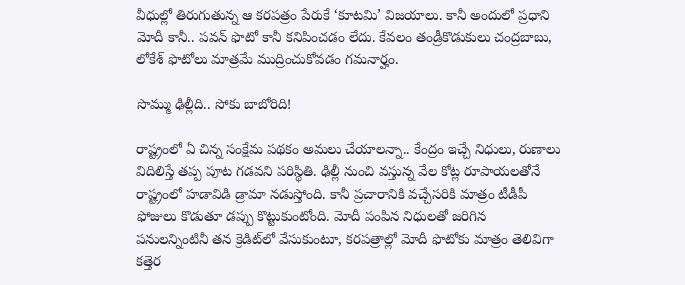వీధుల్లో తిరుగుతున్న ఆ కరపత్రం పేరుకే ‘కూటమి’ విజయాలు. కానీ అందులో ప్రధాని మోదీ కానీ.. పవన్‌ ఫొటో కానీ కనిపించడం లేదు. కేవలం తండ్రీకొడుకులు చంద్రబాబు, లోకేశ్‌ ఫొటోలు మాత్రమే ముద్రించుకోవడం గమనార్హం.

సొమ్ము ఢిల్లీది.. సోకు బాబోరిది!

రాష్ట్రంలో ఏ చిన్న సంక్షేమ పథకం అమలు చేయాలన్నా.. కేంద్రం ఇచ్చే నిధులు, రుణాలు విదిలిస్తే తప్ప పూట గడవని పరిస్థితి. ఢిల్లీ నుంచి వస్తున్న వేల కోట్ల రూపాయలతోనే రాష్ట్రంలో హడావిడి డ్రామా నడుస్తోంది. కానీ ప్రచారానికి వచ్చేసరికి మాత్రం టీడీపీ ఫోజులు కొడుతూ డప్పు కొట్టుకుంటోంది. మోదీ పంపిన నిధులతో జరిగిన పనులన్నింటినీ తన క్రెడిట్‌లో వేసుకుంటూ, కరపత్రాల్లో మోదీ ఫొటోకు మాత్రం తెలివిగా కత్తెర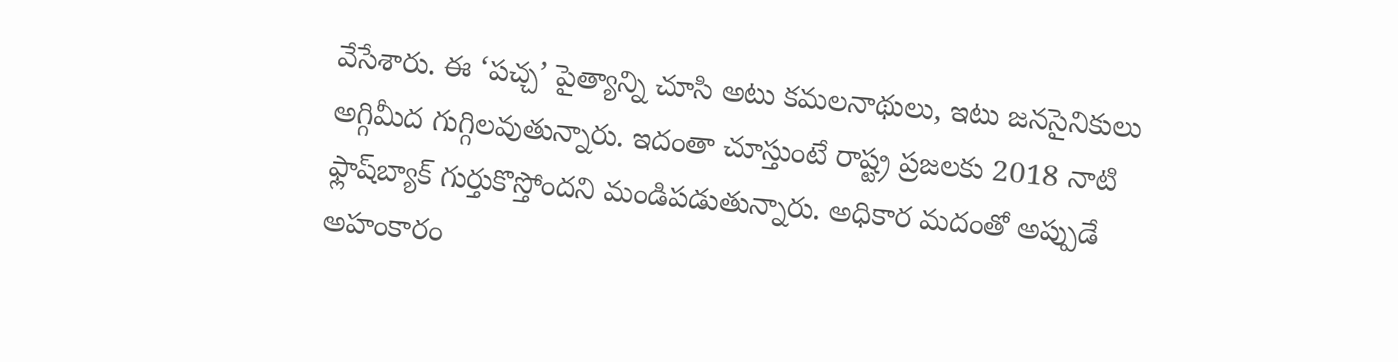వేసేశారు. ఈ ‘పచ్చ’ పైత్యాన్ని చూసి అటు కమలనాథులు, ఇటు జనసైనికులు అగ్గిమీద గుగ్గిలవుతున్నారు. ఇదంతా చూస్తుంటే రాష్ట్ర ప్రజలకు 2018 నాటి ఫ్లాష్‌బ్యాక్‌ గుర్తుకొస్తోందని మండిపడుతున్నారు. అధికార మదంతో అప్పుడే అహంకారం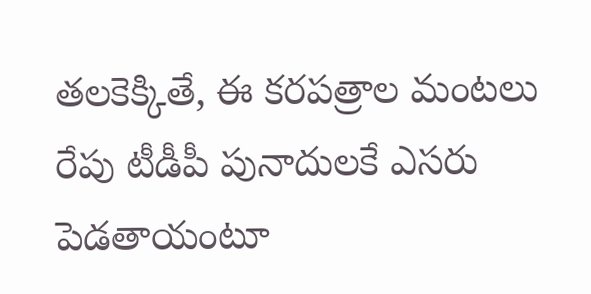తలకెక్కితే, ఈ కరపత్రాల మంటలు రేపు టీడీపీ పునాదులకే ఎసరు పెడతాయంటూ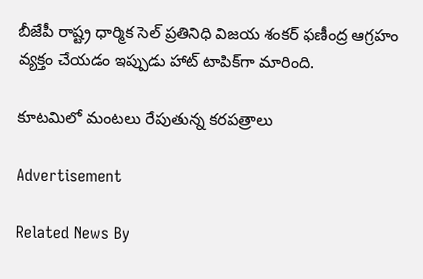బీజేపీ రాష్ట్ర ధార్మిక సెల్‌ ప్రతినిధి విజయ శంకర్‌ ఫణీంద్ర ఆగ్రహం వ్యక్తం చేయడం ఇప్పుడు హాట్‌ టాపిక్‌గా మారింది.

కూటమిలో మంటలు రేపుతున్న కరపత్రాలు

Advertisement

Related News By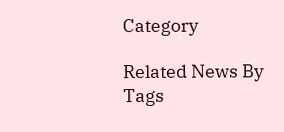Category

Related News By Tags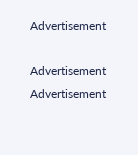Advertisement

Advertisement
Advertisement